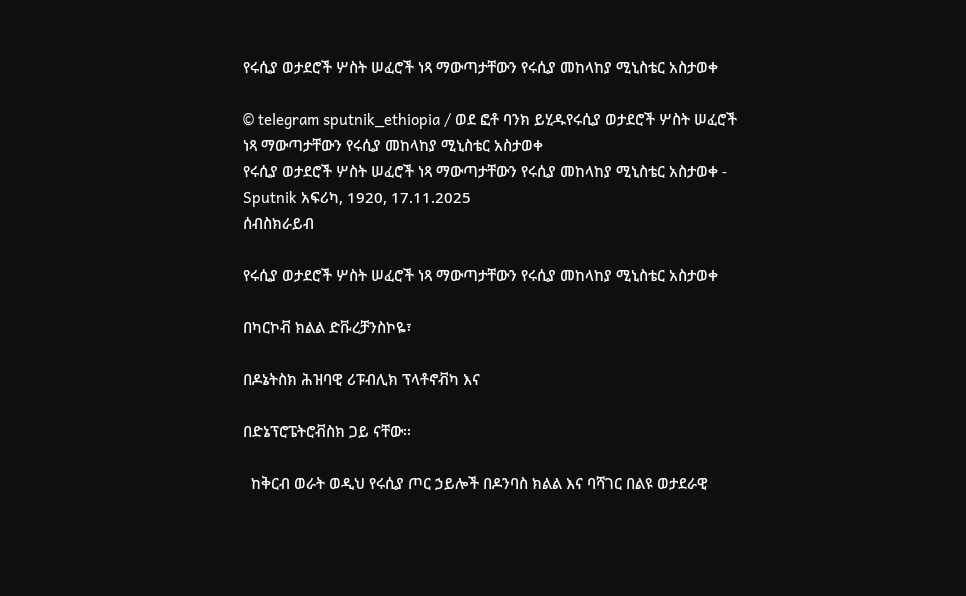የሩሲያ ወታደሮች ሦስት ሠፈሮች ነጻ ማውጣታቸውን የሩሲያ መከላከያ ሚኒስቴር አስታወቀ

© telegram sputnik_ethiopia / ወደ ፎቶ ባንክ ይሂዱየሩሲያ ወታደሮች ሦስት ሠፈሮች ነጻ ማውጣታቸውን የሩሲያ መከላከያ ሚኒስቴር አስታወቀ
የሩሲያ ወታደሮች ሦስት ሠፈሮች ነጻ ማውጣታቸውን የሩሲያ መከላከያ ሚኒስቴር አስታወቀ - Sputnik አፍሪካ, 1920, 17.11.2025
ሰብስክራይብ

የሩሲያ ወታደሮች ሦስት ሠፈሮች ነጻ ማውጣታቸውን የሩሲያ መከላከያ ሚኒስቴር አስታወቀ

በካርኮቭ ክልል ድቩረቻንስኮዬ፣

በዶኔትስክ ሕዝባዊ ሪፑብሊክ ፕላቶኖቭካ እና

በድኔፕሮፔትሮቭስክ ጋይ ናቸው፡፡

  ከቅርብ ወራት ወዲህ የሩሲያ ጦር ኃይሎች በዶንባስ ክልል እና ባሻገር በልዩ ወታደራዊ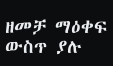ዘመቻ ማዕቀፍ ውስጥ ያሉ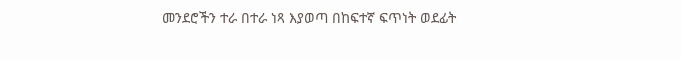መንደሮችን ተራ በተራ ነጻ እያወጣ በከፍተኛ ፍጥነት ወደፊት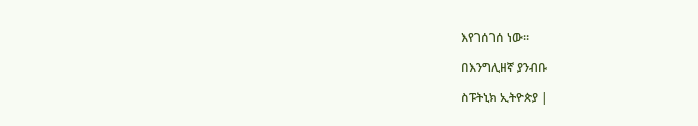እየገሰገሰ ነው።

በእንግሊዘኛ ያንብቡ

ስፑትኒክ ኢትዮጵያ |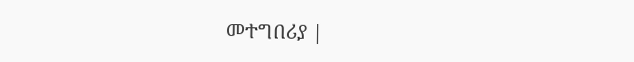መተግበሪያ |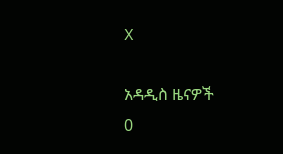X

አዳዲስ ዜናዎች
0